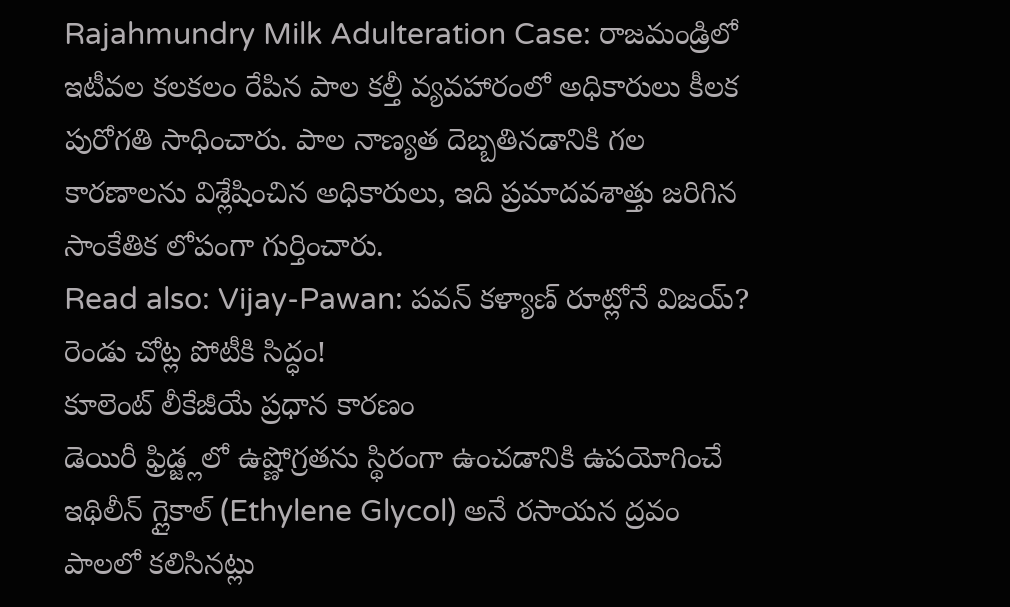Rajahmundry Milk Adulteration Case: రాజమండ్రిలో ఇటీవల కలకలం రేపిన పాల కల్తీ వ్యవహారంలో అధికారులు కీలక పురోగతి సాధించారు. పాల నాణ్యత దెబ్బతినడానికి గల కారణాలను విశ్లేషించిన అధికారులు, ఇది ప్రమాదవశాత్తు జరిగిన సాంకేతిక లోపంగా గుర్తించారు.
Read also: Vijay-Pawan: పవన్ కళ్యాణ్ రూట్లోనే విజయ్? రెండు చోట్ల పోటీకి సిద్ధం!
కూలెంట్ లీకేజీయే ప్రధాన కారణం
డెయిరీ ఫ్రిడ్జ్లలో ఉష్ణోగ్రతను స్థిరంగా ఉంచడానికి ఉపయోగించే ఇథిలీన్ గ్లైకాల్ (Ethylene Glycol) అనే రసాయన ద్రవం పాలలో కలిసినట్లు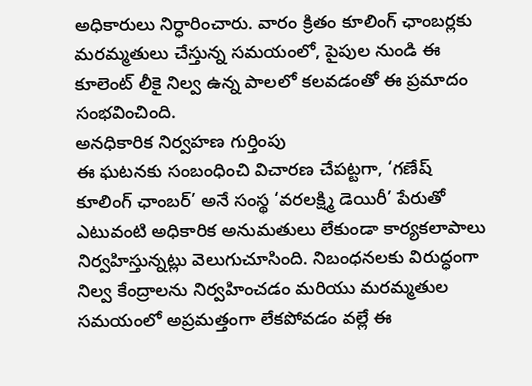అధికారులు నిర్ధారించారు. వారం క్రితం కూలింగ్ ఛాంబర్లకు మరమ్మతులు చేస్తున్న సమయంలో, పైపుల నుండి ఈ కూలెంట్ లీకై నిల్వ ఉన్న పాలలో కలవడంతో ఈ ప్రమాదం సంభవించింది.
అనధికారిక నిర్వహణ గుర్తింపు
ఈ ఘటనకు సంబంధించి విచారణ చేపట్టగా, ‘గణేష్ కూలింగ్ ఛాంబర్’ అనే సంస్థ ‘వరలక్ష్మి డెయిరీ’ పేరుతో ఎటువంటి అధికారిక అనుమతులు లేకుండా కార్యకలాపాలు నిర్వహిస్తున్నట్లు వెలుగుచూసింది. నిబంధనలకు విరుద్ధంగా నిల్వ కేంద్రాలను నిర్వహించడం మరియు మరమ్మతుల సమయంలో అప్రమత్తంగా లేకపోవడం వల్లే ఈ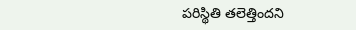పరిస్థితి తలెత్తిందని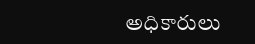అధికారులు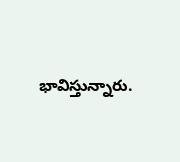భావిస్తున్నారు.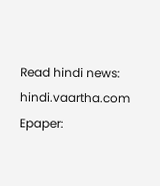Read hindi news: hindi.vaartha.com
Epaper: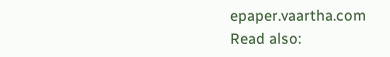epaper.vaartha.com
Read also: